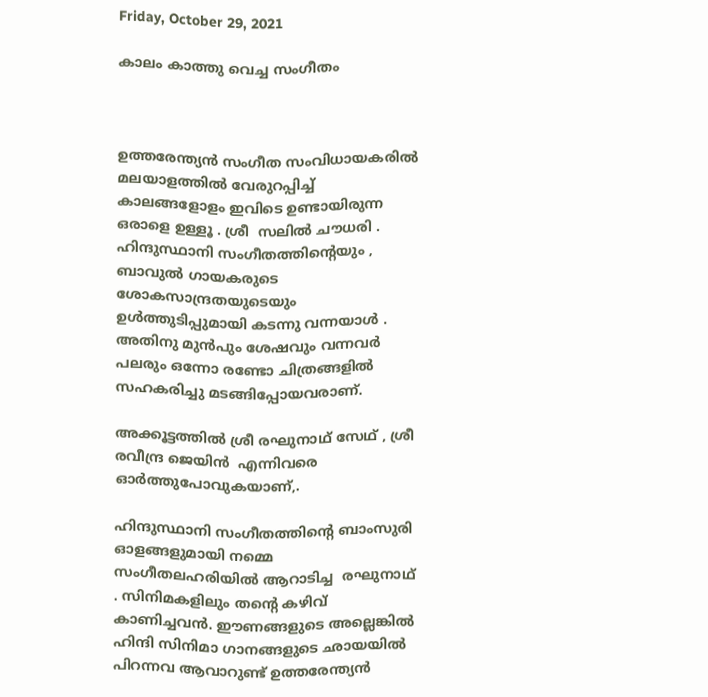Friday, October 29, 2021

കാലം കാത്തു വെച്ച സംഗീതം



ഉത്തരേന്ത്യൻ സംഗീത സംവിധായകരിൽ മലയാളത്തിൽ വേരുറപ്പിച്ച്  കാലങ്ങളോളം ഇവിടെ ഉണ്ടായിരുന്ന ഒരാളെ ഉള്ളൂ . ശ്രീ  സലിൽ ചൗധരി . ഹിന്ദുസ്ഥാനി സംഗീതത്തിന്റെയും , ബാവുൽ ഗായകരുടെ ശോകസാന്ദ്രതയുടെയും  ഉൾത്തുടിപ്പുമായി കടന്നു വന്നയാൾ . അതിനു മുൻപും ശേഷവും വന്നവർ പലരും ഒന്നോ രണ്ടോ ചിത്രങ്ങളിൽ സഹകരിച്ചു മടങ്ങിപ്പോയവരാണ്.

അക്കൂട്ടത്തിൽ ശ്രീ രഘുനാഥ് സേഥ് , ശ്രീ രവീന്ദ്ര ജെയിൻ  എന്നിവരെ ഓർത്തുപോവുകയാണ്,.

ഹിന്ദുസ്ഥാനി സംഗീതത്തിന്റെ ബാംസുരി ഓളങ്ങളുമായി നമ്മെ സംഗീതലഹരിയിൽ ആറാടിച്ച  രഘുനാഥ് . സിനിമകളിലും തന്റെ കഴിവ് കാണിച്ചവൻ. ഈണങ്ങളുടെ അല്ലെങ്കിൽ ഹിന്ദി സിനിമാ ഗാനങ്ങളുടെ ഛായയിൽ പിറന്നവ ആവാറുണ്ട് ഉത്തരേന്ത്യൻ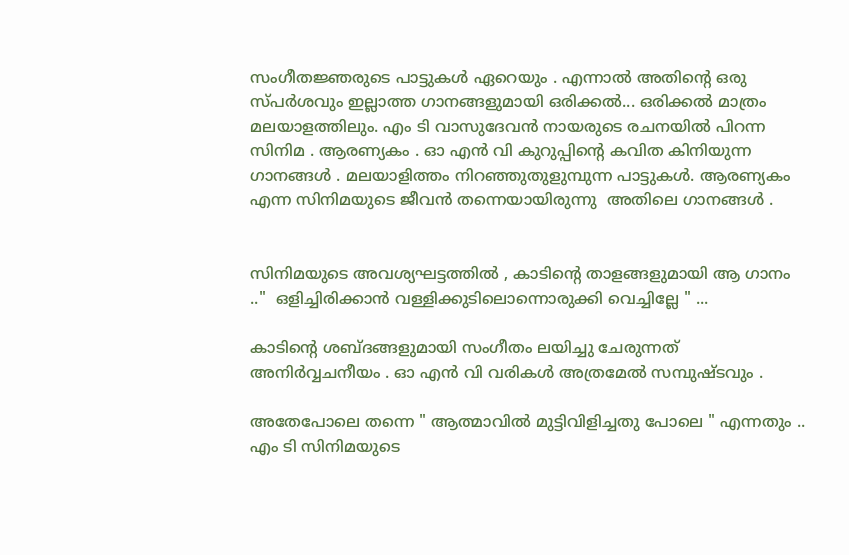സംഗീതജ്ഞരുടെ പാട്ടുകൾ ഏറെയും . എന്നാൽ അതിന്റെ ഒരു സ്പർശവും ഇല്ലാത്ത ഗാനങ്ങളുമായി ഒരിക്കൽ... ഒരിക്കൽ മാത്രം മലയാളത്തിലും. എം ടി വാസുദേവൻ നായരുടെ രചനയിൽ പിറന്ന സിനിമ . ആരണ്യകം . ഓ എൻ വി കുറുപ്പിന്റെ കവിത കിനിയുന്ന ഗാനങ്ങൾ . മലയാളിത്തം നിറഞ്ഞുതുളുമ്പുന്ന പാട്ടുകൾ. ആരണ്യകം എന്ന സിനിമയുടെ ജീവൻ തന്നെയായിരുന്നു  അതിലെ ഗാനങ്ങൾ .


സിനിമയുടെ അവശ്യഘട്ടത്തിൽ , കാടിന്റെ താളങ്ങളുമായി ആ ഗാനം .."  ഒളിച്ചിരിക്കാൻ വള്ളിക്കുടിലൊന്നൊരുക്കി വെച്ചില്ലേ " ...

കാടിന്റെ ശബ്ദങ്ങളുമായി സംഗീതം ലയിച്ചു ചേരുന്നത് അനിർവ്വചനീയം . ഓ എൻ വി വരികൾ അത്രമേൽ സമ്പുഷ്ടവും .

അതേപോലെ തന്നെ " ആത്മാവിൽ മുട്ടിവിളിച്ചതു പോലെ " എന്നതും ..   എം ടി സിനിമയുടെ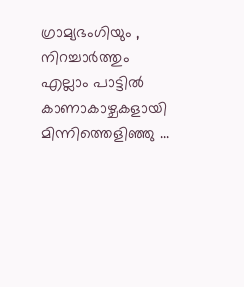ഗ്രാമ്യഭംഗിയും , നിറച്ചാർത്തും എല്ലാം പാട്ടിൽ കാണാകാഴ്ചകളായി മിന്നിത്തെളിഞ്ഞു ...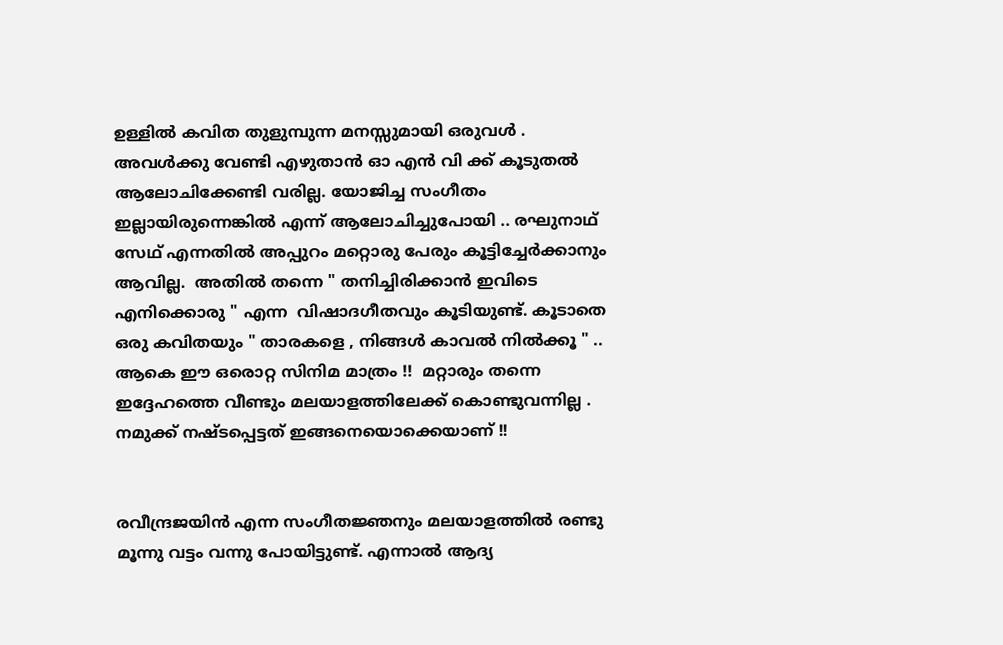ഉള്ളിൽ കവിത തുളുമ്പുന്ന മനസ്സുമായി ഒരുവൾ . അവൾക്കു വേണ്ടി എഴുതാൻ ഓ എൻ വി ക്ക് കൂടുതൽ ആലോചിക്കേണ്ടി വരില്ല. യോജിച്ച സംഗീതം ഇല്ലായിരുന്നെങ്കിൽ എന്ന് ആലോചിച്ചുപോയി .. രഘുനാഥ്‌ സേഥ് എന്നതിൽ അപ്പുറം മറ്റൊരു പേരും കൂട്ടിച്ചേർക്കാനും ആവില്ല.  അതിൽ തന്നെ " തനിച്ചിരിക്കാൻ ഇവിടെ എനിക്കൊരു " എന്ന  വിഷാദഗീതവും കൂടിയുണ്ട്. കൂടാതെ ഒരു കവിതയും " താരകളെ , നിങ്ങൾ കാവൽ നിൽക്കൂ " .. ആകെ ഈ ഒരൊറ്റ സിനിമ മാത്രം !!  മറ്റാരും തന്നെ ഇദ്ദേഹത്തെ വീണ്ടും മലയാളത്തിലേക്ക് കൊണ്ടുവന്നില്ല . നമുക്ക് നഷ്ടപ്പെട്ടത് ഇങ്ങനെയൊക്കെയാണ് !!


രവീന്ദ്രജയിൻ എന്ന സംഗീതജ്ഞനും മലയാളത്തിൽ രണ്ടു മൂന്നു വട്ടം വന്നു പോയിട്ടുണ്ട്. എന്നാൽ ആദ്യ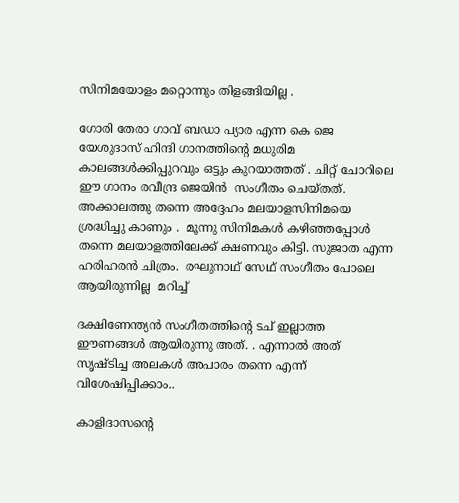സിനിമയോളം മറ്റൊന്നും തിളങ്ങിയില്ല .

ഗോരി തേരാ ഗാവ് ബഡാ പ്യാര എന്ന കെ ജെ യേശുദാസ് ഹിന്ദി ഗാനത്തിന്റെ മധുരിമ  കാലങ്ങൾക്കിപ്പുറവും ഒട്ടും കുറയാത്തത് . ചിറ്റ് ചോറിലെ  ഈ ഗാനം രവീന്ദ്ര ജെയിൻ  സംഗീതം ചെയ്തത്. അക്കാലത്തു തന്നെ അദ്ദേഹം മലയാളസിനിമയെ ശ്രദ്ധിച്ചു കാണും .  മൂന്നു സിനിമകൾ കഴിഞ്ഞപ്പോൾ തന്നെ മലയാളത്തിലേക്ക് ക്ഷണവും കിട്ടി. സുജാത എന്ന ഹരിഹരൻ ചിത്രം.  രഘുനാഥ്‌ സേഥ് സംഗീതം പോലെ ആയിരുന്നില്ല  മറിച്ച്

ദക്ഷിണേന്ത്യൻ സംഗീതത്തിന്റെ ടച് ഇല്ലാത്ത ഈണങ്ങൾ ആയിരുന്നു അത്. . എന്നാൽ അത് സൃഷ്‌ടിച്ച അലകൾ അപാരം തന്നെ എന്ന് വിശേഷിപ്പിക്കാം..

കാളിദാസന്റെ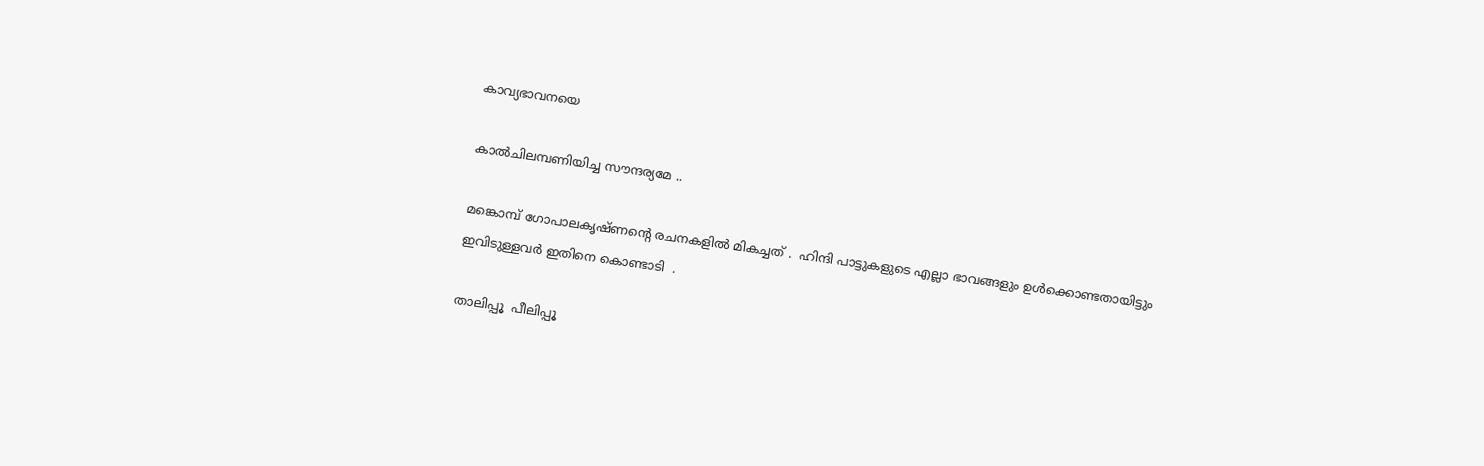കാവ്യഭാവനയെ

കാൽചിലമ്പണിയിച്ച സൗന്ദര്യമേ ..

മങ്കൊമ്പ് ഗോപാലകൃഷ്ണന്റെ രചനകളിൽ മികച്ചത് .  ഹിന്ദി പാട്ടുകളുടെ എല്ലാ ഭാവങ്ങളും ഉൾക്കൊണ്ടതായിട്ടും ഇവിടുള്ളവർ ഇതിനെ കൊണ്ടാടി  .

താലിപ്പൂ  പീലിപ്പൂ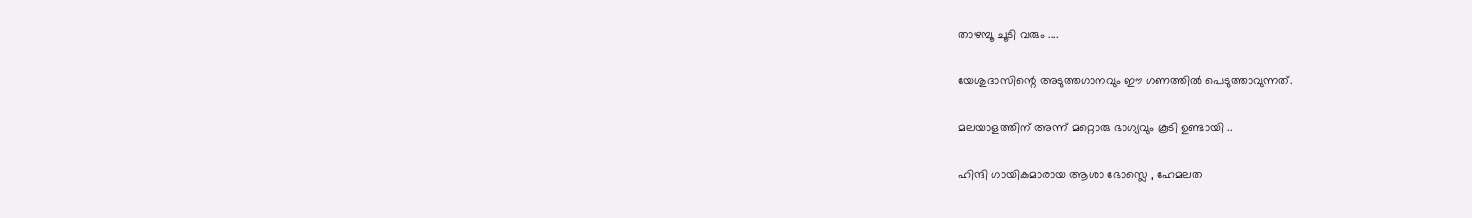താഴമ്പൂ ചൂടി വരും ....

യേശുദാസിന്റെ അടുത്തഗാനവും ഈ ഗണത്തിൽ പെടുത്താവുന്നത്.

മലയാളത്തിന് അന്ന് മറ്റൊരു ഭാഗ്യവും കൂടി ഉണ്ടായി ..

ഹിന്ദി ഗായികമാരായ ആശാ ഭോസ്ലെ , ഹേമലത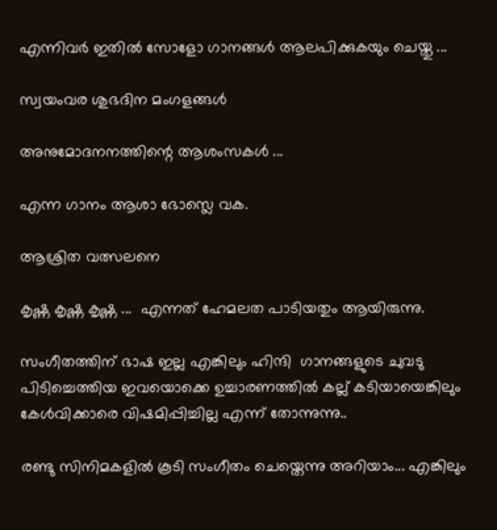എന്നിവർ ഇതിൽ സോളോ ഗാനങ്ങൾ ആലപിക്കുകയും ചെയ്തു ...

സ്വയംവര ശുഭദിന മംഗളങ്ങൾ

അനുമോദനനത്തിന്റെ ആശംസകൾ ...

എന്ന ഗാനം ആശാ ഭോസ്ലെ വക.

ആശ്രിത വത്സലനെ

കൃഷ്ണ കൃഷ്ണ കൃഷ്ണ ...  എന്നത് ഹേമലത പാടിയതും ആയിരുന്നു.

സംഗീതത്തിന് ഭാഷ ഇല്ല എങ്കിലും ഹിന്ദി  ഗാനങ്ങളുടെ ചുവടു പിടിച്ചെത്തിയ ഇവയൊക്കെ ഉച്ചാരണത്തിൽ കല്ല് കടിയായെങ്കിലും കേൾവിക്കാരെ വിഷമിപ്പിച്ചില്ല എന്ന് തോന്നുന്നു..

രണ്ടു സിനിമകളിൽ കൂടി സംഗീതം ചെയ്തെന്നു അറിയാം... എങ്കിലും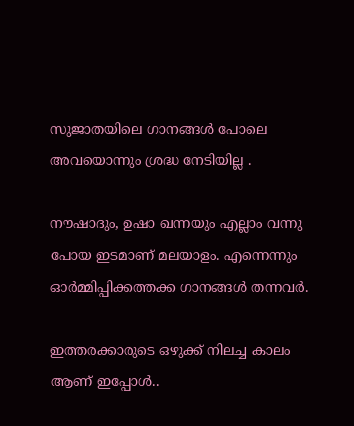സുജാതയിലെ ഗാനങ്ങൾ പോലെ അവയൊന്നും ശ്രദ്ധ നേടിയില്ല .

നൗഷാദും, ഉഷാ ഖന്നയും എല്ലാം വന്നു പോയ ഇടമാണ് മലയാളം. എന്നെന്നും ഓർമ്മിപ്പിക്കത്തക്ക ഗാനങ്ങൾ തന്നവർ.

ഇത്തരക്കാരുടെ ഒഴുക്ക് നിലച്ച കാലം ആണ് ഇപ്പോൾ..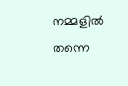നമ്മളിൽ തന്നെ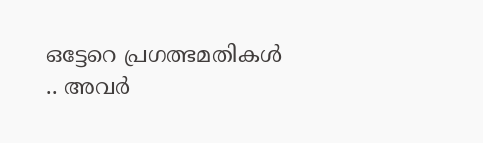ഒട്ടേറെ പ്രഗത്ഭമതികൾ .. അവർ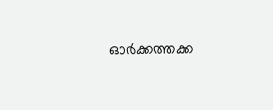ഓർക്കത്തക്ക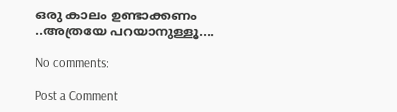ഒരു കാലം ഉണ്ടാക്കണം ..അത്രയേ പറയാനുള്ളൂ....

No comments:

Post a Comment